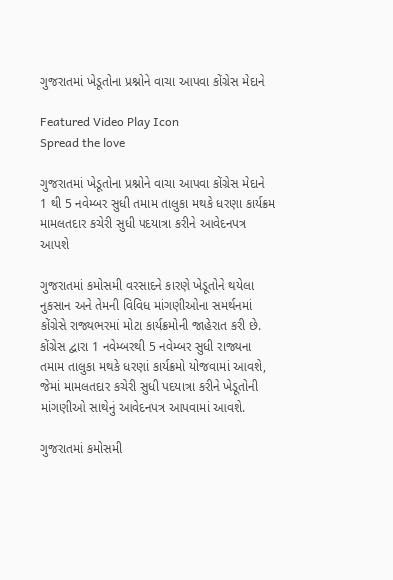ગુજરાતમાં ખેડૂતોના પ્રશ્નોને વાચા આપવા કોંગ્રેસ મેદાને

Featured Video Play Icon
Spread the love

ગુજરાતમાં ખેડૂતોના પ્રશ્નોને વાચા આપવા કોંગ્રેસ મેદાને
1 થી 5 નવેમ્બર સુધી તમામ તાલુકા મથકે ધરણા કાર્યક્રમ
મામલતદાર કચેરી સુધી પદયાત્રા કરીને આવેદનપત્ર આપશે

ગુજરાતમાં કમોસમી વરસાદને કારણે ખેડૂતોને થયેલા નુકસાન અને તેમની વિવિધ માંગણીઓના સમર્થનમાં કોંગ્રેસે રાજ્યભરમાં મોટા કાર્યક્રમોની જાહેરાત કરી છે. કોંગ્રેસ દ્વારા 1 નવેમ્બરથી 5 નવેમ્બર સુધી રાજ્યના તમામ તાલુકા મથકે ધરણાં કાર્યક્રમો યોજવામાં આવશે, જેમાં મામલતદાર કચેરી સુધી પદયાત્રા કરીને ખેડૂતોની માંગણીઓ સાથેનું આવેદનપત્ર આપવામાં આવશે.

ગુજરાતમાં કમોસમી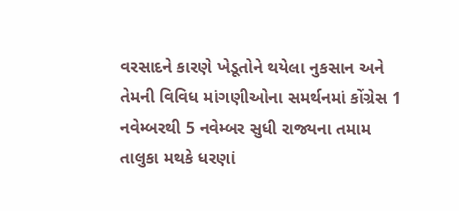વરસાદને કારણે ખેડૂતોને થયેલા નુકસાન અને તેમની વિવિધ માંગણીઓના સમર્થનમાં કોંગ્રેસ 1 નવેમ્બરથી 5 નવેમ્બર સુધી રાજ્યના તમામ તાલુકા મથકે ધરણાં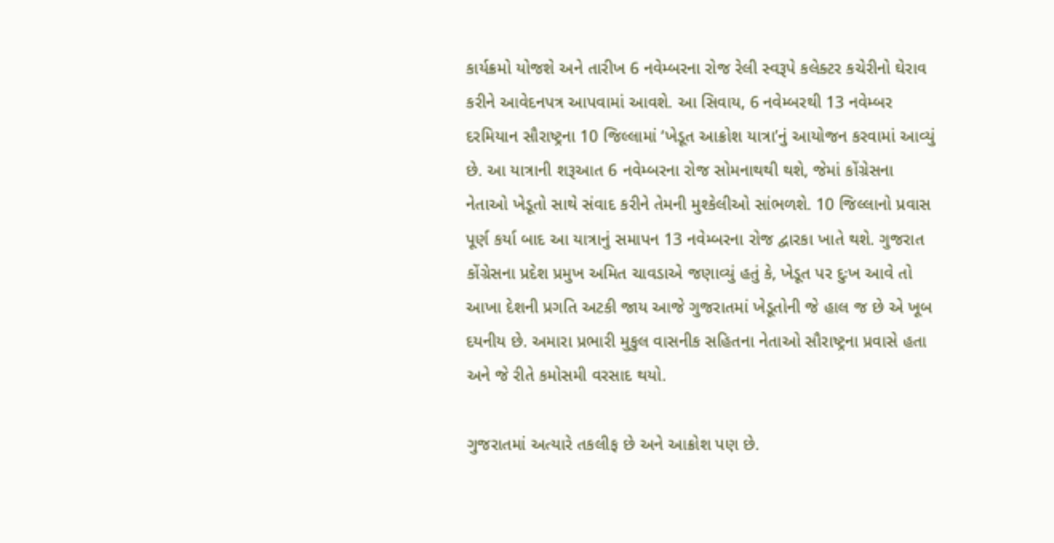કાર્યક્રમો યોજશે અને તારીખ 6 નવેમ્બરના રોજ રેલી સ્વરૂપે કલેક્ટર કચેરીનો ઘેરાવ કરીને આવેદનપત્ર આપવામાં આવશે. આ સિવાય, 6 નવેમ્બરથી 13 નવેમ્બર દરમિયાન સૌરાષ્ટ્રના 10 જિલ્લામાં ‘ખેડૂત આક્રોશ યાત્રા’નું આયોજન કરવામાં આવ્યું છે. આ યાત્રાની શરૂઆત 6 નવેમ્બરના રોજ સોમનાથથી થશે, જેમાં કોંગ્રેસના નેતાઓ ખેડૂતો સાથે સંવાદ કરીને તેમની મુશ્કેલીઓ સાંભળશે. 10 જિલ્લાનો પ્રવાસ પૂર્ણ કર્યા બાદ આ યાત્રાનું સમાપન 13 નવેમ્બરના રોજ દ્વારકા ખાતે થશે. ગુજરાત કોંગ્રેસના પ્રદેશ પ્રમુખ અમિત ચાવડાએ જણાવ્યું હતું કે, ખેડૂત પર દુઃખ આવે તો આખા દેશની પ્રગતિ અટકી જાય આજે ગુજરાતમાં ખેડૂતોની જે હાલ જ છે એ ખૂબ દયનીય છે. અમારા પ્રભારી મુકુલ વાસનીક સહિતના નેતાઓ સૌરાષ્ટ્રના પ્રવાસે હતા અને જે રીતે કમોસમી વરસાદ થયો.

ગુજરાતમાં અત્યારે તકલીફ છે અને આક્રોશ પણ છે.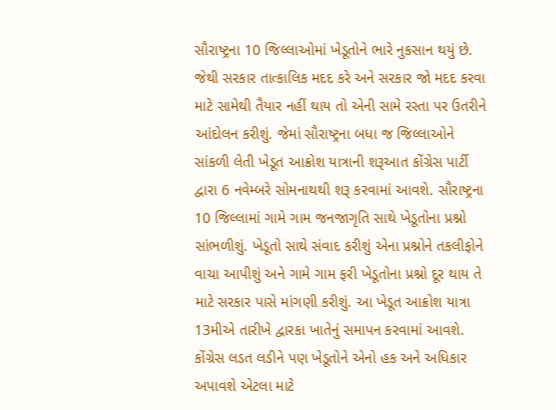સૌરાષ્ટ્રના 10 જિલ્લાઓમાં ખેડૂતોને ભારે નુકસાન થયું છે. જેથી સરકાર તાત્કાલિક મદદ કરે અને સરકાર જો મદદ કરવા માટે સામેથી તૈયાર નહીં થાય તો એની સામે રસ્તા પર ઉતરીને આંદોલન કરીશું. જેમાં સૌરાષ્ટ્રના બધા જ જિલ્લાઓને સાંકળી લેતી ખેડૂત આક્રોશ યાત્રાની શરૂઆત કોંગ્રેસ પાર્ટી દ્વારા 6 નવેમ્બરે સોમનાથથી શરૂ કરવામાં આવશે. સૌરાષ્ટ્રના 10 જિલ્લામાં ગામે ગામ જનજાગૃતિ સાથે ખેડૂતોના પ્રશ્નો સાંભળીશું. ખેડૂતો સાથે સંવાદ કરીશું એના પ્રશ્નોને તકલીફોને વાચા આપીશું અને ગામે ગામ ફરી ખેડૂતોના પ્રશ્નો દૂર થાય તે માટે સરકાર પાસે માંગણી કરીશું. આ ખેડૂત આક્રોશ યાત્રા 13મીએ તારીખે દ્વારકા ખાતેનું સમાપન કરવામાં આવશે. કોંગ્રેસ લડત લડીને પણ ખેડૂતોને એનો હક અને અધિકાર અપાવશે એટલા માટે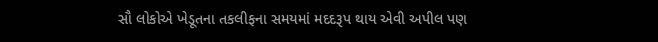સૌ લોકોએ ખેડૂતના તકલીફના સમયમાં મદદરૂપ થાય એવી અપીલ પણ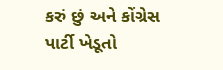કરું છું અને કોંગ્રેસ પાર્ટી ખેડૂતો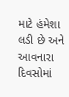માટે હંમેશા લડી છે અને આવનારા દિવસોમાં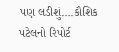પણ લડીશું….કૌશિક પટેલનો રિપોર્ટ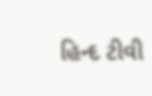હિન્દ ટીવી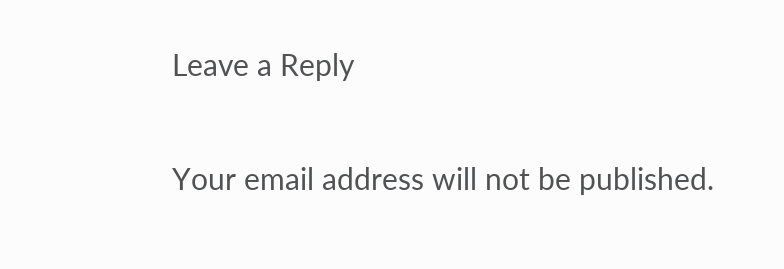Leave a Reply

Your email address will not be published.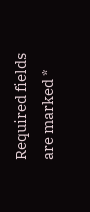Required fields are marked *